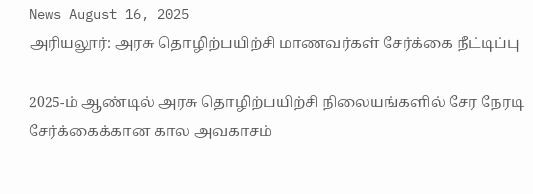News August 16, 2025
அரியலூர்: அரசு தொழிற்பயிற்சி மாணவர்கள் சேர்க்கை நீட்டிப்பு

2025-ம் ஆண்டில் அரசு தொழிற்பயிற்சி நிலையங்களில் சேர நேரடி சேர்க்கைக்கான கால அவகாசம்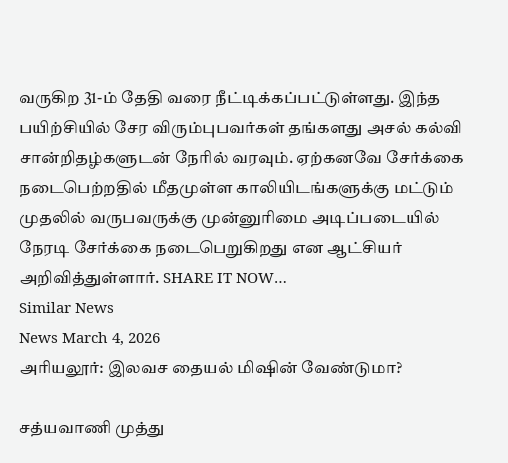வருகிற 31-ம் தேதி வரை நீட்டிக்கப்பட்டுள்ளது. இந்த பயிற்சியில் சேர விரும்புபவர்கள் தங்களது அசல் கல்வி சான்றிதழ்களுடன் நேரில் வரவும். ஏற்கனவே சேர்க்கை நடைபெற்றதில் மீதமுள்ள காலியிடங்களுக்கு மட்டும் முதலில் வருபவருக்கு முன்னுரிமை அடிப்படையில் நேரடி சேர்க்கை நடைபெறுகிறது என ஆட்சியர் அறிவித்துள்ளார். SHARE IT NOW…
Similar News
News March 4, 2026
அரியலூர்: இலவச தையல் மிஷின் வேண்டுமா?

சத்யவாணி முத்து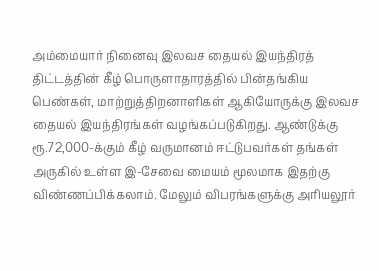அம்மையார் நினைவு இலவச தையல் இயந்திரத் திட்டத்தின் கீழ் பொருளாதாரத்தில் பின்தங்கிய பெண்கள், மாற்றுத்திறனாளிகள் ஆகியோருக்கு இலவச தையல் இயந்திரங்கள் வழங்கப்படுகிறது. ஆண்டுக்கு ரூ.72,000-க்கும் கீழ் வருமானம் ஈட்டுபவர்கள் தங்கள் அருகில் உள்ள இ-சேவை மையம் மூலமாக இதற்கு விண்ணப்பிக்கலாம். மேலும் விபரங்களுக்கு அரியலூர்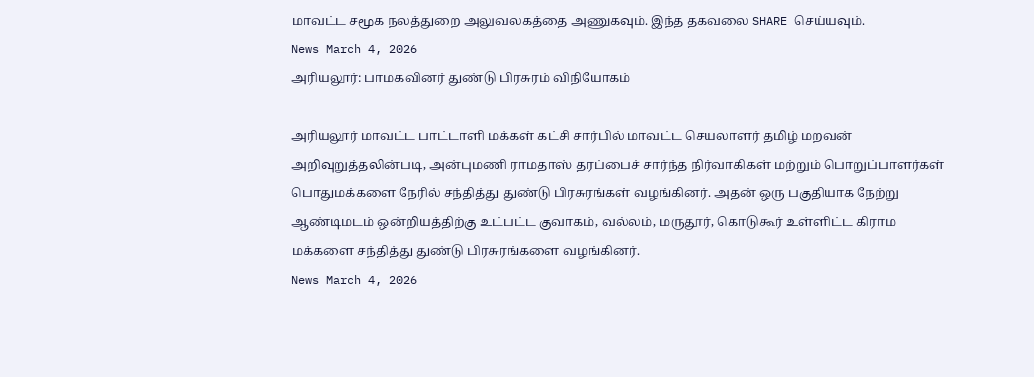மாவட்ட சமூக நலத்துறை அலுவலகத்தை அணுகவும். இந்த தகவலை SHARE செய்யவும்.
News March 4, 2026
அரியலூர்: பாமகவினர் துண்டு பிரசுரம் விநியோகம்

அரியலூர் மாவட்ட பாட்டாளி மக்கள் கட்சி சார்பில் மாவட்ட செயலாளர் தமிழ் மறவன் அறிவுறுத்தலின்படி, அன்புமணி ராமதாஸ் தரப்பைச் சார்ந்த நிர்வாகிகள் மற்றும் பொறுப்பாளர்கள் பொதுமக்களை நேரில் சந்தித்து துண்டு பிரசுரங்கள் வழங்கினர். அதன் ஒரு பகுதியாக நேற்று ஆண்டிமடம் ஒன்றியத்திற்கு உட்பட்ட குவாகம், வல்லம், மருதூர், கொடுகூர் உள்ளிட்ட கிராம மக்களை சந்தித்து துண்டு பிரசுரங்களை வழங்கினர்.
News March 4, 2026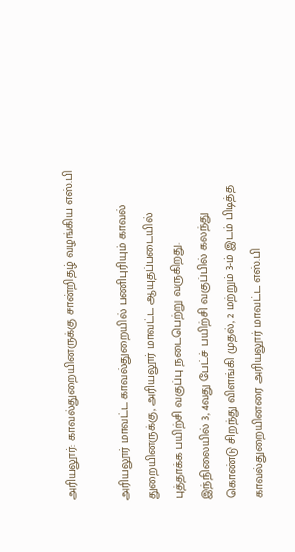அரியலூர்: காவல்துறையினருக்கு சான்றிதழ் வழங்கிய எஸ்.பி

அரியலூர் மாவட்ட காவல்துறையில் பணிபுரியும் காவல் துறையினருக்கு, அரியலூர் மாவட்ட ஆயுதப்படையில் புத்தாக்க பயிற்சி வகுப்பு நடைபெற்று வருகிறது. இந்நிலையில் 3, 4வது பேட்ச் பயிற்சி வகுப்பில் கலந்து கொண்டு சிறந்து விளங்கி முதல், 2 மற்றும் 3-ம் இடம் பிடித்த காவல்துறையினரை அரியலூர் மாவட்ட எஸ்.பி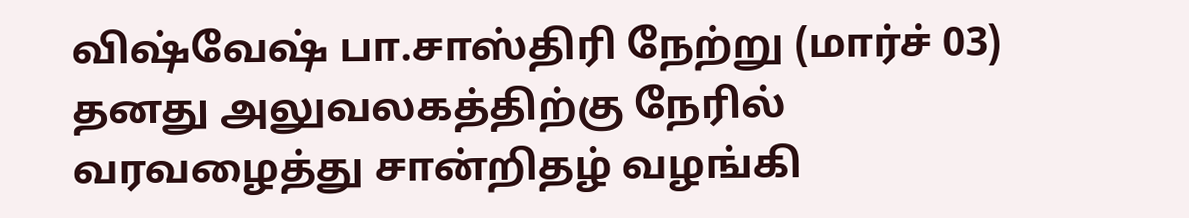விஷ்வேஷ் பா.சாஸ்திரி நேற்று (மார்ச் 03) தனது அலுவலகத்திற்கு நேரில் வரவழைத்து சான்றிதழ் வழங்கி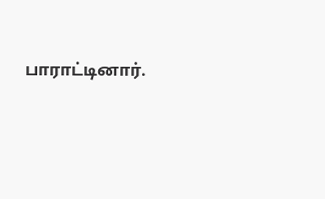பாராட்டினார்.